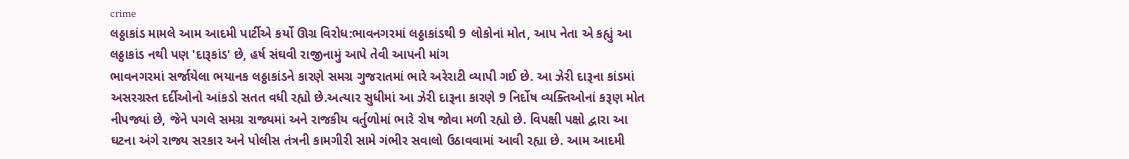crime
લઠ્ઠાકાંડ મામલે આમ આદમી પાર્ટીએ કર્યો ઊગ્ર વિરોધ:ભાવનગરમાં લઠ્ઠાકાંડથી 9 લોકોનાં મોત, આપ નેતા એ કહ્યું આ લઠ્ઠાકાંડ નથી પણ 'દારૂકાંડ' છે, હર્ષ સંઘવી રાજીનામું આપે તેવી આપની માંગ
ભાવનગરમાં સર્જાયેલા ભયાનક લઠ્ઠાકાંડને કારણે સમગ્ર ગુજરાતમાં ભારે અરેરાટી વ્યાપી ગઈ છે. આ ઝેરી દારૂના કાંડમાં અસરગ્રસ્ત દર્દીઓનો આંકડો સતત વધી રહ્યો છે.અત્યાર સુધીમાં આ ઝેરી દારૂના કારણે 9 નિર્દોષ વ્યક્તિઓનાં કરૂણ મોત નીપજ્યાં છે, જેને પગલે સમગ્ર રાજ્યમાં અને રાજકીય વર્તુળોમાં ભારે રોષ જોવા મળી રહ્યો છે. વિપક્ષી પક્ષો દ્વારા આ ઘટના અંગે રાજ્ય સરકાર અને પોલીસ તંત્રની કામગીરી સામે ગંભીર સવાલો ઉઠાવવામાં આવી રહ્યા છે. આમ આદમી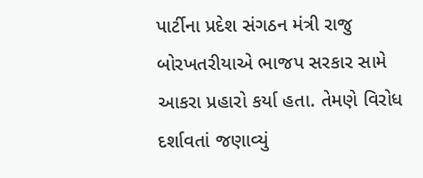પાર્ટીના પ્રદેશ સંગઠન મંત્રી રાજુ બોરખતરીયાએ ભાજપ સરકાર સામે આકરા પ્રહારો કર્યા હતા. તેમણે વિરોધ દર્શાવતાં જણાવ્યું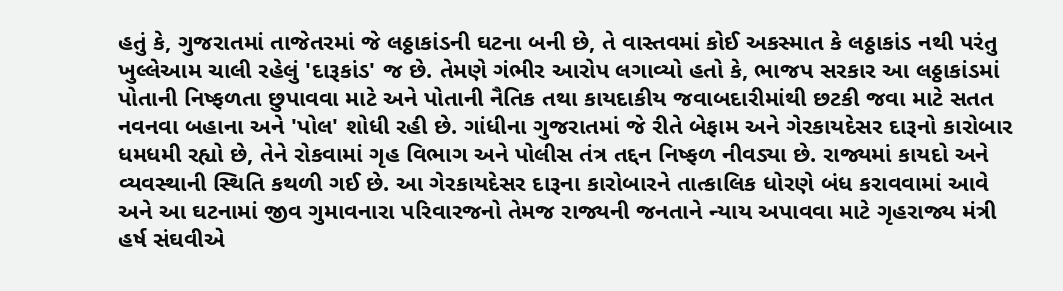હતું કે, ગુજરાતમાં તાજેતરમાં જે લઠ્ઠાકાંડની ઘટના બની છે, તે વાસ્તવમાં કોઈ અકસ્માત કે લઠ્ઠાકાંડ નથી પરંતુ ખુલ્લેઆમ ચાલી રહેલું 'દારૂકાંડ' જ છે. તેમણે ગંભીર આરોપ લગાવ્યો હતો કે, ભાજપ સરકાર આ લઠ્ઠાકાંડમાં પોતાની નિષ્ફળતા છુપાવવા માટે અને પોતાની નૈતિક તથા કાયદાકીય જવાબદારીમાંથી છટકી જવા માટે સતત નવનવા બહાના અને 'પોલ' શોધી રહી છે. ગાંધીના ગુજરાતમાં જે રીતે બેફામ અને ગેરકાયદેસર દારૂનો કારોબાર ધમધમી રહ્યો છે, તેને રોકવામાં ગૃહ વિભાગ અને પોલીસ તંત્ર તદ્દન નિષ્ફળ નીવડ્યા છે. રાજ્યમાં કાયદો અને વ્યવસ્થાની સ્થિતિ કથળી ગઈ છે. આ ગેરકાયદેસર દારૂના કારોબારને તાત્કાલિક ધોરણે બંધ કરાવવામાં આવે અને આ ઘટનામાં જીવ ગુમાવનારા પરિવારજનો તેમજ રાજ્યની જનતાને ન્યાય અપાવવા માટે ગૃહરાજ્ય મંત્રી હર્ષ સંઘવીએ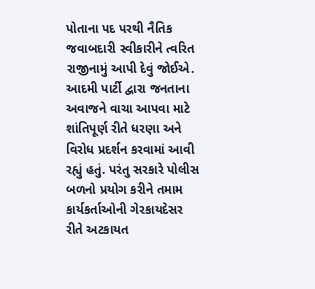પોતાના પદ પરથી નૈતિક જવાબદારી સ્વીકારીને ત્વરિત રાજીનામું આપી દેવું જોઈએ. આદમી પાર્ટી દ્વારા જનતાના અવાજને વાચા આપવા માટે શાંતિપૂર્ણ રીતે ધરણા અને વિરોધ પ્રદર્શન કરવામાં આવી રહ્યું હતું. પરંતુ સરકારે પોલીસ બળનો પ્રયોગ કરીને તમામ કાર્યકર્તાઓની ગેરકાયદેસર રીતે અટકાયત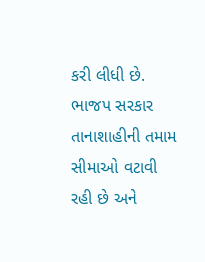કરી લીધી છે. ભાજપ સરકાર તાનાશાહીની તમામ સીમાઓ વટાવી રહી છે અને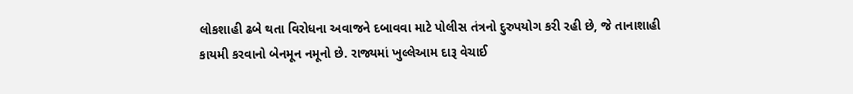લોકશાહી ઢબે થતા વિરોધના અવાજને દબાવવા માટે પોલીસ તંત્રનો દુરુપયોગ કરી રહી છે, જે તાનાશાહી કાયમી કરવાનો બેનમૂન નમૂનો છે. રાજ્યમાં ખુલ્લેઆમ દારૂ વેચાઈ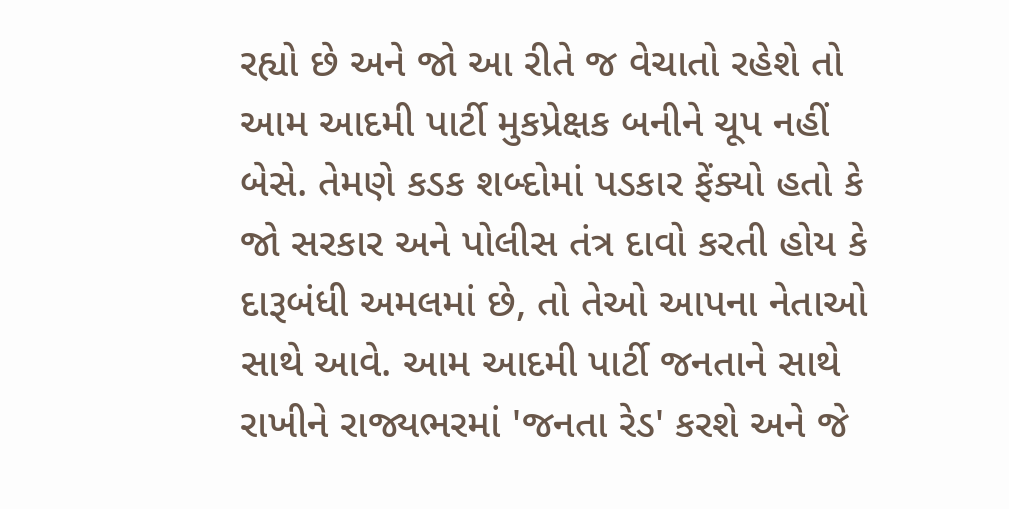રહ્યો છે અને જો આ રીતે જ વેચાતો રહેશે તો આમ આદમી પાર્ટી મુકપ્રેક્ષક બનીને ચૂપ નહીં બેસે. તેમણે કડક શબ્દોમાં પડકાર ફેંક્યો હતો કે જો સરકાર અને પોલીસ તંત્ર દાવો કરતી હોય કે દારૂબંધી અમલમાં છે, તો તેઓ આપના નેતાઓ સાથે આવે. આમ આદમી પાર્ટી જનતાને સાથે રાખીને રાજ્યભરમાં 'જનતા રેડ' કરશે અને જે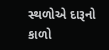સ્થળોએ દારૂનો કાળો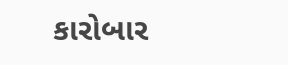કારોબાર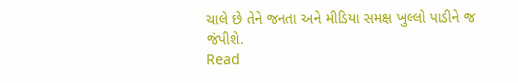ચાલે છે તેને જનતા અને મીડિયા સમક્ષ ખુલ્લો પાડીને જ જંપીશે.
Read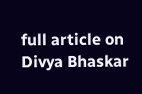full article on Divya Bhaskar